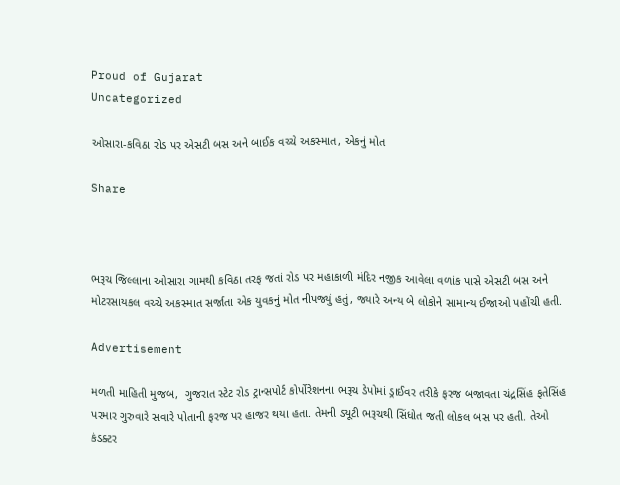Proud of Gujarat
Uncategorized

ઓસારા-કવિઠા રોડ પર એસટી બસ અને બાઈક વચ્ચે અકસ્માત, એકનું મોત

Share



ભરૂચ જિલ્લાના ઓસારા ગામથી કવિઠા તરફ જતાં રોડ પર મહાકાળી મંદિર નજીક આવેલા વળાંક પાસે એસટી બસ અને મોટરસાયકલ વચ્ચે અકસ્માત સર્જાતા એક યુવકનું મોત નીપજ્યું હતું, જ્યારે અન્ય બે લોકોને સામાન્ય ઈજાઓ પહોંચી હતી.

Advertisement

મળતી માહિતી મુજબ,  ગુજરાત સ્ટેટ રોડ ટ્રાન્સપોર્ટ કોર્પોરેશનના ભરૂચ ડેપોમાં ડ્રાઈવર તરીકે ફરજ બજાવતા ચંદ્રસિંહ ફતેસિંહ પરમાર ગુરુવારે સવારે પોતાની ફરજ પર હાજર થયા હતા. તેમની ડ્યૂટી ભરૂચથી સિંધોત જતી લોકલ બસ પર હતી. તેઓ કંડક્ટર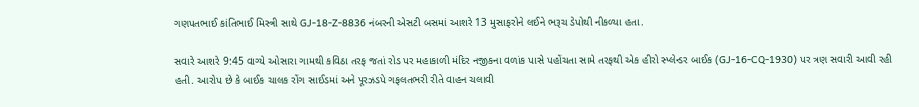ગણપતભાઈ કાંતિભાઈ મિસ્ત્રી સાથે GJ-18-Z-8836 નંબરની એસટી બસમાં આશરે 13 મુસાફરોને લઈને ભરૂચ ડેપોથી નીકળ્યા હતા.

સવારે આશરે 9:45 વાગ્યે ઓસારા ગામથી કવિઠા તરફ જતાં રોડ પર મહાકાળી મંદિર નજીકના વળાંક પાસે પહોંચતા સામે તરફથી એક હીરો સ્પ્લેન્ડર બાઈક (GJ-16-CQ-1930) પર ત્રણ સવારી આવી રહી હતી. આરોપ છે કે બાઈક ચાલક રોંગ સાઈડમાં અને પૂરઝડપે ગફલતભરી રીતે વાહન ચલાવી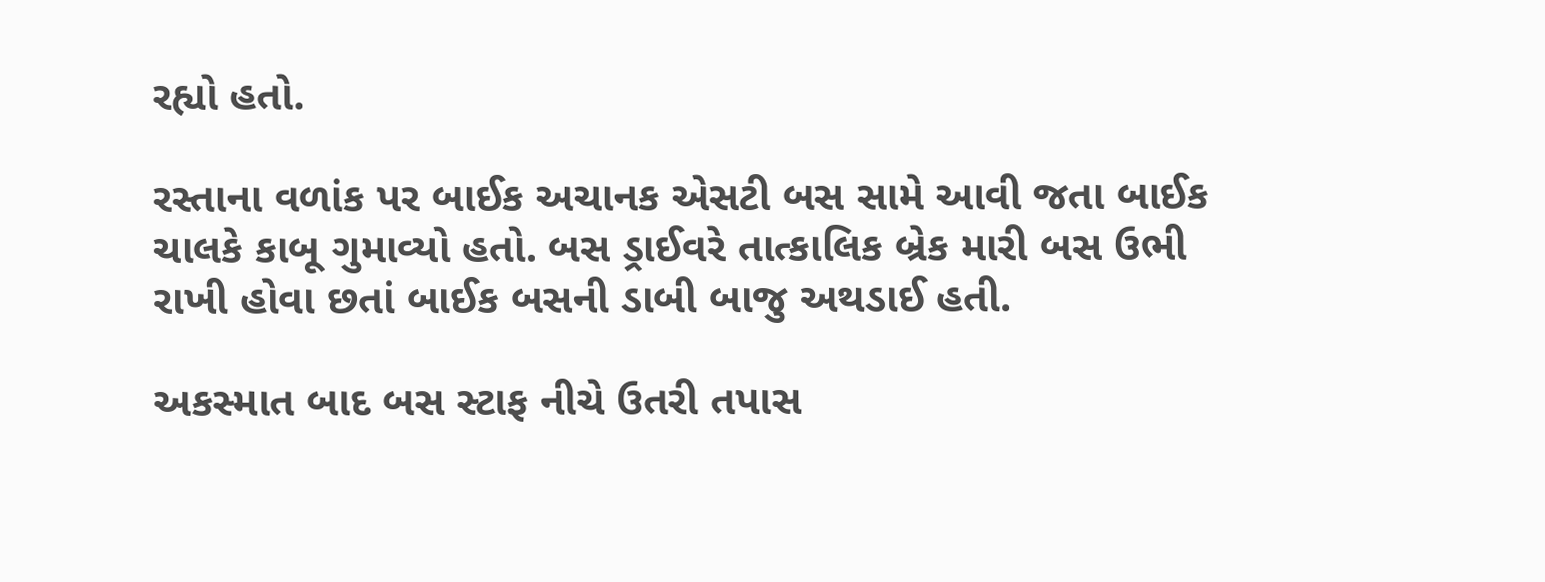રહ્યો હતો.

રસ્તાના વળાંક પર બાઈક અચાનક એસટી બસ સામે આવી જતા બાઈક ચાલકે કાબૂ ગુમાવ્યો હતો. બસ ડ્રાઈવરે તાત્કાલિક બ્રેક મારી બસ ઉભી રાખી હોવા છતાં બાઈક બસની ડાબી બાજુ અથડાઈ હતી.

અકસ્માત બાદ બસ સ્ટાફ નીચે ઉતરી તપાસ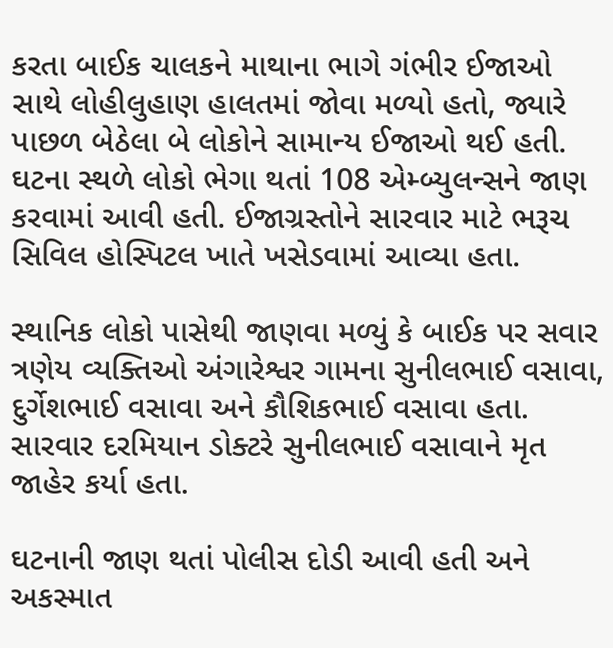કરતા બાઈક ચાલકને માથાના ભાગે ગંભીર ઈજાઓ સાથે લોહીલુહાણ હાલતમાં જોવા મળ્યો હતો, જ્યારે પાછળ બેઠેલા બે લોકોને સામાન્ય ઈજાઓ થઈ હતી. ઘટના સ્થળે લોકો ભેગા થતાં 108 એમ્બ્યુલન્સને જાણ કરવામાં આવી હતી. ઈજાગ્રસ્તોને સારવાર માટે ભરૂચ સિવિલ હોસ્પિટલ ખાતે ખસેડવામાં આવ્યા હતા.

સ્થાનિક લોકો પાસેથી જાણવા મળ્યું કે બાઈક પર સવાર ત્રણેય વ્યક્તિઓ અંગારેશ્વર ગામના સુનીલભાઈ વસાવા, દુર્ગેશભાઈ વસાવા અને કૌશિકભાઈ વસાવા હતા. સારવાર દરમિયાન ડોક્ટરે સુનીલભાઈ વસાવાને મૃત જાહેર કર્યા હતા.

ઘટનાની જાણ થતાં પોલીસ દોડી આવી હતી અને અકસ્માત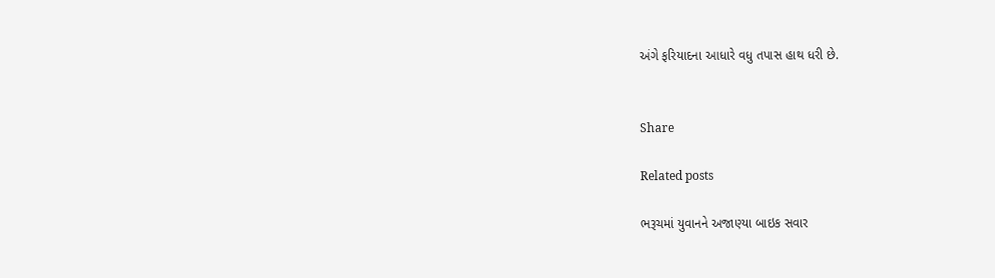અંગે ફરિયાદના આધારે વધુ તપાસ હાથ ધરી છે.


Share

Related posts

ભરૂચમાં યુવાનને અજાણ્યા બાઇક સવાર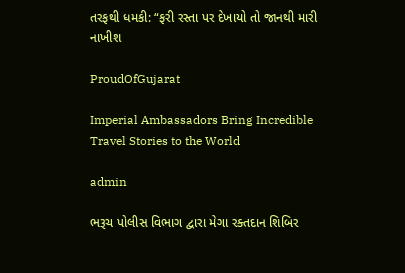તરફથી ધમકી: “ફરી રસ્તા પર દેખાયો તો જાનથી મારી નાખીશ

ProudOfGujarat

Imperial Ambassadors Bring Incredible Travel Stories to the World

admin

ભરૂચ પોલીસ વિભાગ દ્વારા મેગા રક્તદાન શિબિર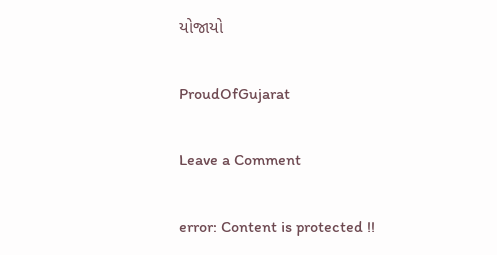યોજાયો

ProudOfGujarat

Leave a Comment

error: Content is protected !!